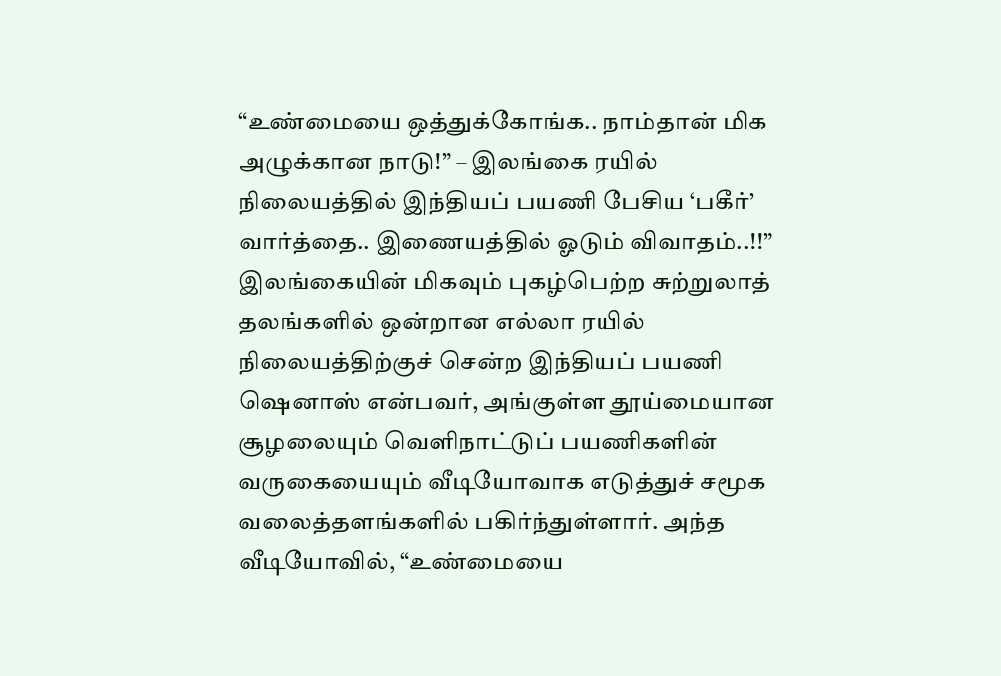“உண்மையை ஒத்துக்கோங்க.. நாம்தான் மிக அழுக்கான நாடு!” – இலங்கை ரயில் நிலையத்தில் இந்தியப் பயணி பேசிய ‘பகீர்’ வார்த்தை.. இணையத்தில் ஓடும் விவாதம்..!!”
இலங்கையின் மிகவும் புகழ்பெற்ற சுற்றுலாத் தலங்களில் ஒன்றான எல்லா ரயில் நிலையத்திற்குச் சென்ற இந்தியப் பயணி ஷெனாஸ் என்பவர், அங்குள்ள தூய்மையான சூழலையும் வெளிநாட்டுப் பயணிகளின் வருகையையும் வீடியோவாக எடுத்துச் சமூக வலைத்தளங்களில் பகிர்ந்துள்ளார். அந்த வீடியோவில், “உண்மையை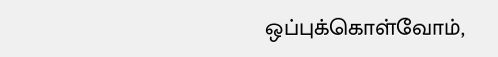ஒப்புக்கொள்வோம்,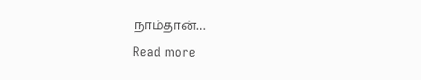நாம்தான்…
Read more